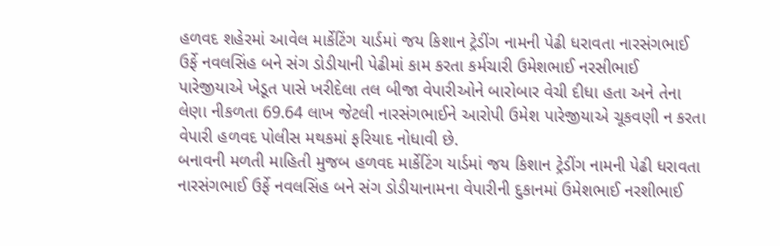હળવદ શહેરમાં આવેલ માર્કેટિંગ યાર્ડમાં જય કિશાન ટ્રેડીંગ નામની પેઢી ધરાવતા નારસંગભાઈ ઉર્ફે નવલસિંહ બને સંગ ડોડીયાની પેઢીમાં કામ કરતા કર્મચારી ઉમેશભાઈ નરસીભાઈ પારેજીયાએ ખેડૂત પાસે ખરીદેલા તલ બીજા વેપારીઓને બારોબાર વેચી દીધા હતા અને તેના લેણા નીકળતા 69.64 લાખ જેટલી નારસંગભાઈને આરોપી ઉમેશ પારેજીયાએ ચૂકવણી ન કરતા વેપારી હળવદ પોલીસ મથકમાં ફરિયાદ નોધાવી છે.
બનાવની મળતી માહિતી મુજબ હળવદ માર્કેટિંગ યાર્ડમાં જય કિશાન ટ્રેડીંગ નામની પેઢી ધરાવતા નારસંગભાઈ ઉર્ફે નવલસિંહ બને સંગ ડોડીયાનામના વેપારીની દુકાનમાં ઉમેશભાઈ નરશીભાઈ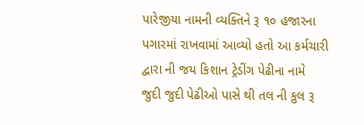પારેજીયા નામની વ્યક્તિને રૂ ૧૦ હજારના પગારમાં રાખવામાં આવ્યો હતો આ કર્મચારી દ્વારા ની જય કિશાન ટ્રેડીંગ પેઢીના નામે
જુદી જુદી પેઢીઓ પાસે થી તલ ની કુલ રૂ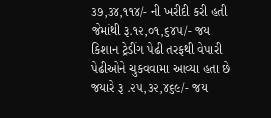૩૭,૩૪,૧૧૪/- ની ખરીદી કરી હતી જેમાંથી રૂ.૧૨,૦૧,૬૪૫/- જય કિશાન ટ્રેડીંગ પેઢી તરફથી વેપારી પેઢીઓને ચુકવવામા આવ્યા હતા છે જયારે રૂ .૨૫,૩૨,૪૬૯/- જય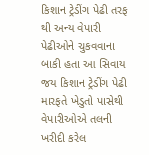કિશાન ટ્રેડીંગ પેઢી તરફ થી અન્ય વેપારી પેઢીઓને ચુકવવાના બાકી હતા આ સિવાય જય કિશાન ટ્રેડીંગ પેઢી મારફતે ખેડુતો પાસેથી વેપારીઓએ તલની ખરીદી કરેલ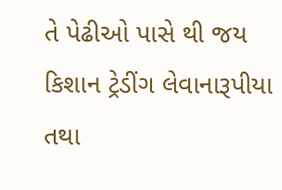તે પેઢીઓ પાસે થી જય કિશાન ટ્રેડીંગ લેવાનારૂપીયા તથા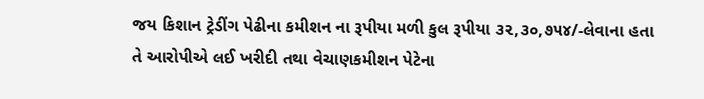જય કિશાન ટ્રેડીંગ પેઢીના કમીશન ના રૂપીયા મળી કુલ રૂપીયા ૩૨,૩૦,૭૫૪/-લેવાના હતા તે આરોપીએ લઈ ખરીદી તથા વેચાણકમીશન પેટેના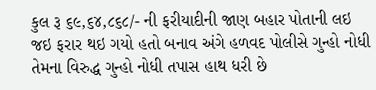કુલ રૂ ૬૯,૬૪,૮૬૮/- ની ફરીયાદીની જાણ બહાર પોતાની લઇ જઇ ફરાર થઇ ગયો હતો બનાવ અંગે હળવદ પોલીસે ગુન્હો નોધી તેમના વિરુદ્ધ ગુન્હો નોધી તપાસ હાથ ધરી છે